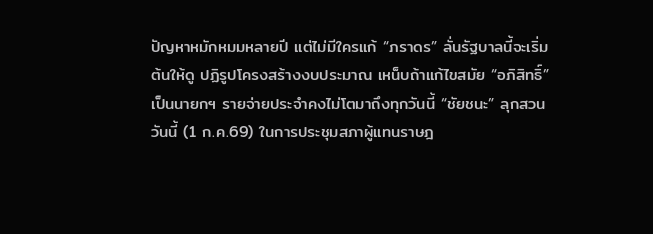ปัญหาหมักหมมหลายปี แต่ไม่มีใครแก้ “ภราดร” ลั่นรัฐบาลนี้จะเริ่มต้นให้ดู ปฏิรูปโครงสร้างงบประมาณ เหน็บถ้าแก้ไขสมัย “อภิสิทธิ์” เป็นนายกฯ รายจ่ายประจําคงไม่โตมาถึงทุกวันนี้ “ชัยชนะ” ลุกสวน
วันนี้ (1 ก.ค.69) ในการประชุมสภาผู้แทนราษฎ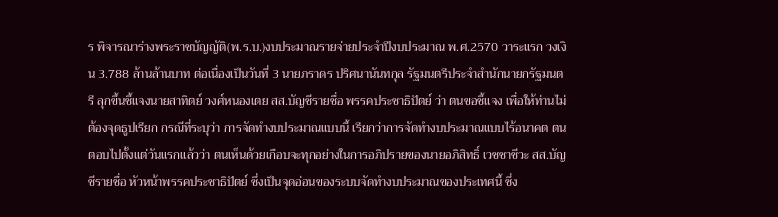ร พิจารณาร่างพระราชบัญญัติ(พ.ร.บ.)งบประมาณรายจ่ายประจำปีงบประมาณ พ.ศ.2570 วาระแรก วงเงิน 3.788 ล้านล้านบาท ต่อเนื่องเป็นวันที่ 3 นายภราดร ปริศนานันทกุล รัฐมนตรีประจําสํานักนายกรัฐมนตรี ลุกขึ้นชี้แจงนายสาทิตย์ วงศ์หนองเตย สส.บัญชีรายชื่อ พรรคประชาธิปัตย์ ว่า ตนขอชี้แจง เพื่อให้ท่านไม่ต้องจุดธูปเรียก กรณีที่ระบุว่า การจัดทํางบประมาณแบบนี้ เรียกว่าการจัดทํางบประมาณแบบไร้อนาคต ตนตอบไปตั้งแต่วันแรกแล้วว่า ตนเห็นด้วยเกือบจะทุกอย่างในการอภิปรายของนายอภิสิทธิ์ เวชชาชีวะ สส.บัญชีรายชื่อ หัวหน้าพรรคประชาธิปัตย์ ซึ่งเป็นจุดอ่อนของระบบจัดทํางบประมาณของประเทศนี้ ซึ่ง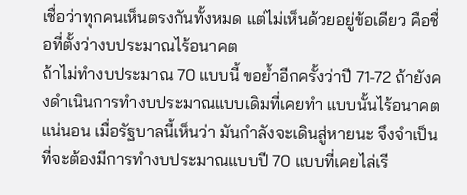เชื่อว่าทุกคนเห็นตรงกันทั้งหมด แต่ไม่เห็นด้วยอยู่ข้อเดียว คือชื่อที่ตั้งว่างบประมาณไร้อนาคต
ถ้าไม่ทํางบประมาณ 70 แบบนี้ ขอย้ำอีกครั้งว่าปี 71-72 ถ้ายังคงดําเนินการทํางบประมาณแบบเดิมที่เคยทํา แบบนั้นไร้อนาคตแน่นอน เมื่อรัฐบาลนี้เห็นว่า มันกําลังจะเดินสู่หายนะ จึงจําเป็นที่จะต้องมีการทํางบประมาณแบบปี 70 แบบที่เคยไล่เรี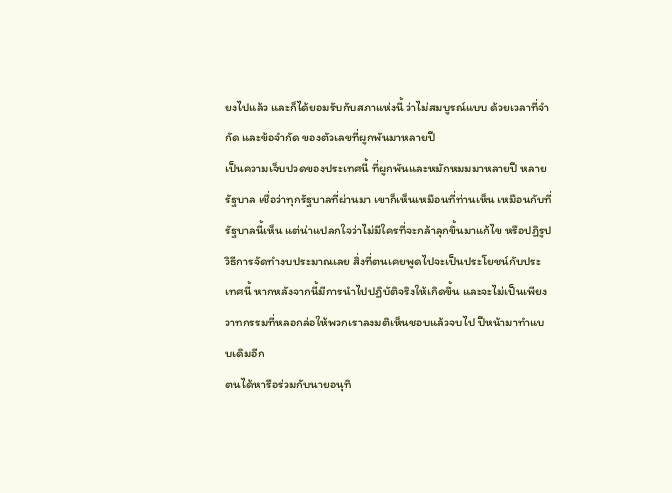ยงไปแล้ว และก็ได้ยอมรับกับสภาแห่งนี้ ว่าไม่สมบูรณ์แบบ ด้วยเวลาที่จํากัด และข้อจํากัด ของตัวเลขที่ผูกพันมาหลายปี
เป็นความเจ็บปวดของประเทศนี้ ที่ผูกพันและหมักหมมมาหลายปี หลายรัฐบาล เชื่อว่าทุกรัฐบาลที่ผ่านมา เขาก็เห็นเหมือนที่ท่านเห็น เหมือนกับที่รัฐบาลนี้เห็น แต่น่าแปลกใจว่าไม่มีใครที่จะกล้าลุกขึ้นมาแก้ไข หรือปฏิรูปวิธีการจัดทํางบประมาณเลย สิ่งที่ตนเคยพูดไปจะเป็นประโยชน์กับประเทศนี้ หากหลังจากนี้มีการนําไปปฏิบัติจริงให้เกิดขึ้น และจะไม่เป็นเพียงวาทกรรมที่หลอกล่อให้พวกเราลงมติเห็นชอบแล้วจบไป ปีหน้ามาทําแบบเดิมอีก
ตนได้หารือร่วมกับนายอนุทิ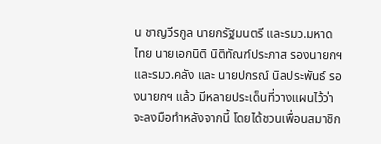น ชาญวีรกูล นายกรัฐมนตรี และรมว.มหาดไทย นายเอกนิติ นิติทัณฑ์ประภาส รองนายกฯ และรมว.คลัง และ นายปกรณ์ นิลประพันธ์ รองนายกฯ แล้ว มีหลายประเด็นที่วางแผนไว้ว่าจะลงมือทําหลังจากนี้ โดยได้ชวนเพื่อนสมาชิก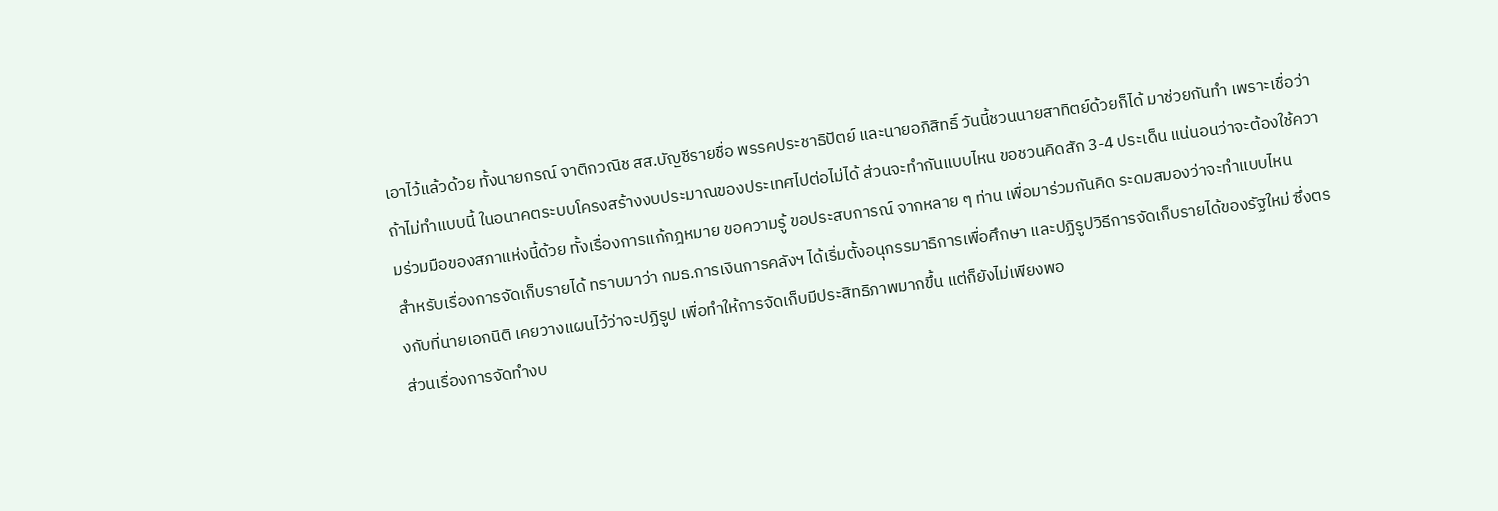เอาไว้แล้วด้วย ทั้งนายกรณ์ จาติกวณิช สส.บัญชีรายชื่อ พรรคประชาธิปัตย์ และนายอภิสิทธิ์ วันนี้ชวนนายสาทิตย์ด้วยก็ได้ มาช่วยกันทํา เพราะเชื่อว่าถ้าไม่ทําแบบนี้ ในอนาคตระบบโครงสร้างงบประมาณของประเทศไปต่อไม่ได้ ส่วนจะทํากันแบบไหน ขอชวนคิดสัก 3-4 ประเด็น แน่นอนว่าจะต้องใช้ความร่วมมือของสภาแห่งนี้ด้วย ทั้งเรื่องการแก้กฎหมาย ขอความรู้ ขอประสบการณ์ จากหลาย ๆ ท่าน เพื่อมาร่วมกันคิด ระดมสมองว่าจะทําแบบไหน
สําหรับเรื่องการจัดเก็บรายได้ ทราบมาว่า กมธ.การเงินการคลังฯ ได้เริ่มตั้งอนุกรรมาธิการเพื่อศึกษา และปฏิรูปวิธีการจัดเก็บรายได้ของรัฐใหม่ ซึ่งตรงกับที่นายเอกนิติ เคยวางแผนไว้ว่าจะปฏิรูป เพื่อทําให้การจัดเก็บมีประสิทธิภาพมากขึ้น แต่ก็ยังไม่เพียงพอ
ส่วนเรื่องการจัดทํางบ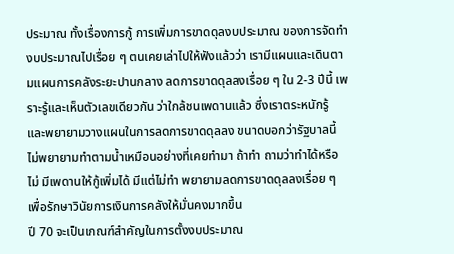ประมาณ ทั้งเรื่องการกู้ การเพิ่มการขาดดุลงบประมาณ ของการจัดทํางบประมาณไปเรื่อย ๆ ตนเคยเล่าไปให้ฟังแล้วว่า เรามีแผนและเดินตามแผนการคลังระยะปานกลาง ลดการขาดดุลลงเรื่อย ๆ ใน 2-3 ปีนี้ เพราะรู้และเห็นตัวเลขเดียวกัน ว่าใกล้ชนเพดานแล้ว ซึ่งเราตระหนักรู้ และพยายามวางแผนในการลดการขาดดุลลง ขนาดบอกว่ารัฐบาลนี้ ไม่พยายามทําตามน้ำเหมือนอย่างที่เคยทํามา ถ้าทำ ถามว่าทําได้หรือไม่ มีเพดานให้กู้เพิ่มได้ มีแต่ไม่ทํา พยายามลดการขาดดุลลงเรื่อย ๆ เพื่อรักษาวินัยการเงินการคลังให้มั่นคงมากขึ้น
ปี 70 จะเป็นเกณฑ์สำคัญในการตั้งงบประมาณ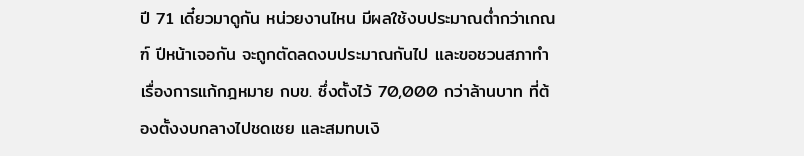ปี 71 เดี๋ยวมาดูกัน หน่วยงานไหน มีผลใช้งบประมาณต่ำกว่าเกณฑ์ ปีหน้าเจอกัน จะถูกตัดลดงบประมาณกันไป และขอชวนสภาทำเรื่องการแก้กฎหมาย กบข. ซึ่งตั้งไว้ 70,000 กว่าล้านบาท ที่ต้องตั้งงบกลางไปชดเชย และสมทบเงิ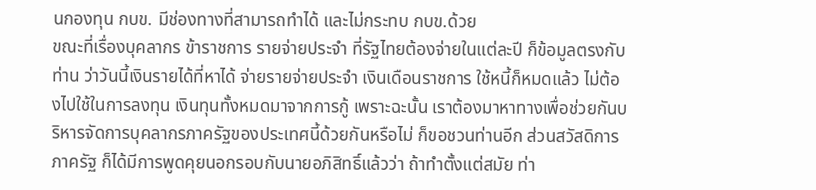นกองทุน กบข. มีช่องทางที่สามารถทําได้ และไม่กระทบ กบข.ด้วย
ขณะที่เรื่องบุคลากร ข้าราชการ รายจ่ายประจำ ที่รัฐไทยต้องจ่ายในแต่ละปี ก็ข้อมูลตรงกับท่าน ว่าวันนี้เงินรายได้ที่หาได้ จ่ายรายจ่ายประจํา เงินเดือนราชการ ใช้หนี้ก็หมดแล้ว ไม่ต้องไปใช้ในการลงทุน เงินทุนทั้งหมดมาจากการกู้ เพราะฉะนั้น เราต้องมาหาทางเพื่อช่วยกันบริหารจัดการบุคลากรภาครัฐของประเทศนี้ด้วยกันหรือไม่ ก็ขอชวนท่านอีก ส่วนสวัสดิการภาครัฐ ก็ได้มีการพูดคุยนอกรอบกับนายอภิสิทธิ์แล้วว่า ถ้าทําตั้งแต่สมัย ท่า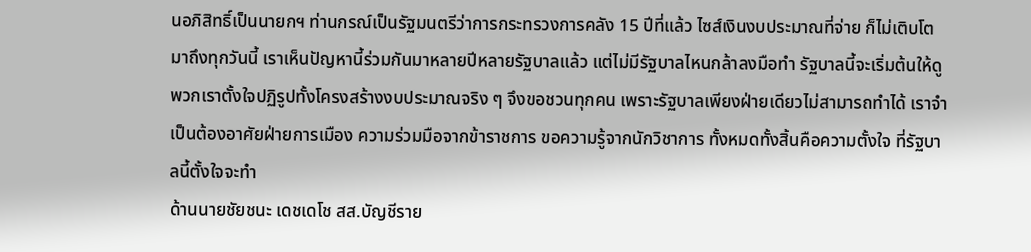นอภิสิทธิ์เป็นนายกฯ ท่านกรณ์เป็นรัฐมนตรีว่าการกระทรวงการคลัง 15 ปีที่แล้ว ไซส์เงินงบประมาณที่จ่าย ก็ไม่เติบโตมาถึงทุกวันนี้ เราเห็นปัญหานี้ร่วมกันมาหลายปีหลายรัฐบาลแล้ว แต่ไม่มีรัฐบาลไหนกล้าลงมือทํา รัฐบาลนี้จะเริ่มต้นให้ดู พวกเราตั้งใจปฏิรูปทั้งโครงสร้างงบประมาณจริง ๆ จึงขอชวนทุกคน เพราะรัฐบาลเพียงฝ่ายเดียวไม่สามารถทําได้ เราจําเป็นต้องอาศัยฝ่ายการเมือง ความร่วมมือจากข้าราชการ ขอความรู้จากนักวิชาการ ทั้งหมดทั้งสิ้นคือความตั้งใจ ที่รัฐบาลนี้ตั้งใจจะทํา
ด้านนายชัยชนะ เดชเดโช สส.บัญชีราย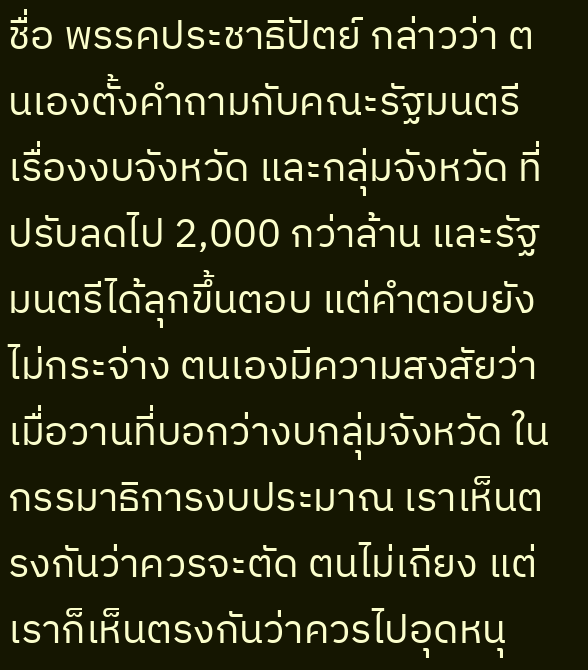ชื่อ พรรคประชาธิปัตย์ กล่าวว่า ตนเองตั้งคำถามกับคณะรัฐมนตรี เรื่องงบจังหวัด และกลุ่มจังหวัด ที่ปรับลดไป 2,000 กว่าล้าน และรัฐมนตรีได้ลุกขึ้นตอบ แต่คำตอบยังไม่กระจ่าง ตนเองมีความสงสัยว่า เมื่อวานที่บอกว่างบกลุ่มจังหวัด ในกรรมาธิการงบประมาณ เราเห็นตรงกันว่าควรจะตัด ตนไม่เถียง แต่เราก็เห็นตรงกันว่าควรไปอุดหนุ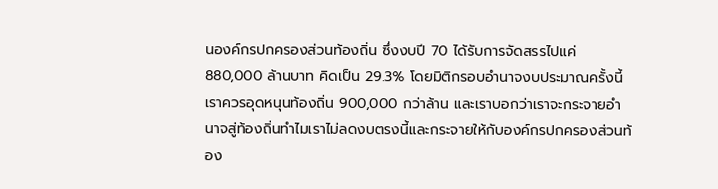นองค์กรปกครองส่วนท้องถิ่น ซึ่งงบปี 70 ได้รับการจัดสรรไปแค่ 880,000 ล้านบาท คิดเป็น 29.3% โดยมิติกรอบอำนาจงบประมาณครั้งนี้ เราควรอุดหนุนท้องถิ่น 900,000 กว่าล้าน และเราบอกว่าเราจะกระจายอำนาจสู่ท้องถิ่นทำไมเราไม่ลดงบตรงนี้และกระจายให้กับองค์กรปกครองส่วนท้อง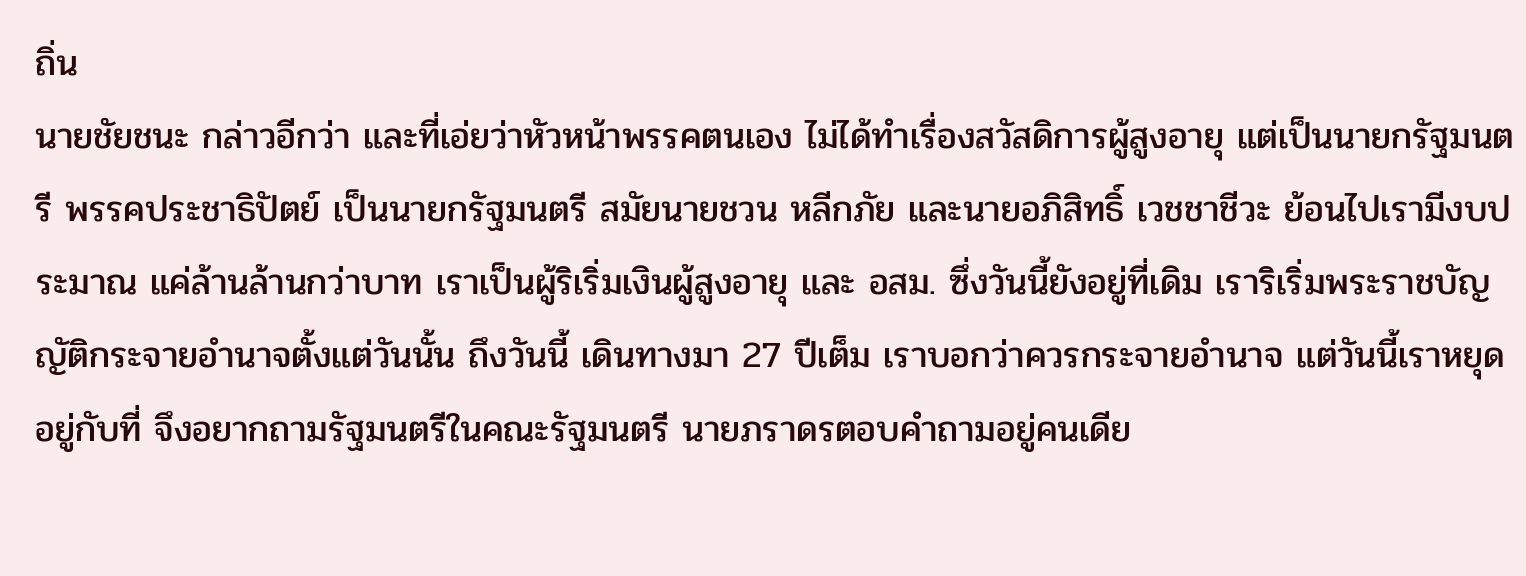ถิ่น
นายชัยชนะ กล่าวอีกว่า และที่เอ่ยว่าหัวหน้าพรรคตนเอง ไม่ได้ทำเรื่องสวัสดิการผู้สูงอายุ แต่เป็นนายกรัฐมนตรี พรรคประชาธิปัตย์ เป็นนายกรัฐมนตรี สมัยนายชวน หลีกภัย และนายอภิสิทธิ์ เวชชาชีวะ ย้อนไปเรามีงบประมาณ แค่ล้านล้านกว่าบาท เราเป็นผู้ริเริ่มเงินผู้สูงอายุ และ อสม. ซึ่งวันนี้ยังอยู่ที่เดิม เราริเริ่มพระราชบัญญัติกระจายอำนาจตั้งแต่วันนั้น ถึงวันนี้ เดินทางมา 27 ปีเต็ม เราบอกว่าควรกระจายอำนาจ แต่วันนี้เราหยุดอยู่กับที่ จึงอยากถามรัฐมนตรีในคณะรัฐมนตรี นายภราดรตอบคำถามอยู่คนเดีย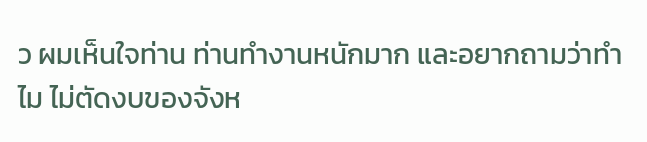ว ผมเห็นใจท่าน ท่านทำงานหนักมาก และอยากถามว่าทำไม ไม่ตัดงบของจังห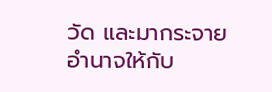วัด และมากระจายอำนาจให้กับ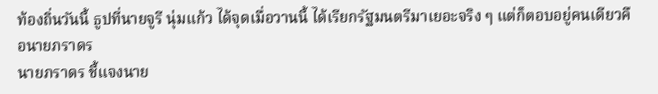ท้องถิ่นวันนี้ ธูปที่นายจูรี นุ่มแก้ว ได้จุดเมื่อวานนี้ ได้เรียกรัฐมนตรีมาเยอะจริง ๆ แต่ก็ตอบอยู่คนเดียวคือนายภราดร
นายภราดร ชี้แจงนาย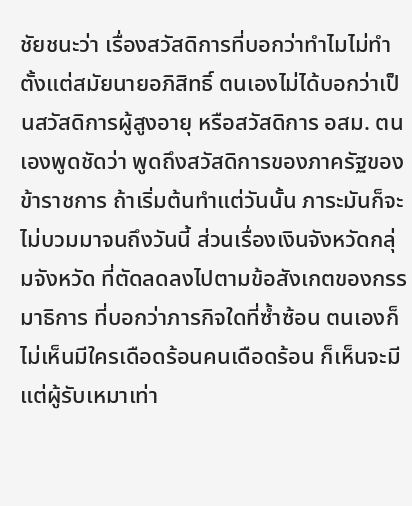ชัยชนะว่า เรื่องสวัสดิการที่บอกว่าทำไมไม่ทำตั้งแต่สมัยนายอภิสิทธิ์ ตนเองไม่ได้บอกว่าเป็นสวัสดิการผู้สูงอายุ หรือสวัสดิการ อสม. ตนเองพูดชัดว่า พูดถึงสวัสดิการของภาครัฐของข้าราชการ ถ้าเริ่มต้นทำแต่วันนั้น ภาระมันก็จะไม่บวมมาจนถึงวันนี้ ส่วนเรื่องเงินจังหวัดกลุ่มจังหวัด ที่ตัดลดลงไปตามข้อสังเกตของกรรมาธิการ ที่บอกว่าภารกิจใดที่ซ้ำซ้อน ตนเองก็ไม่เห็นมีใครเดือดร้อนคนเดือดร้อน ก็เห็นจะมีแต่ผู้รับเหมาเท่า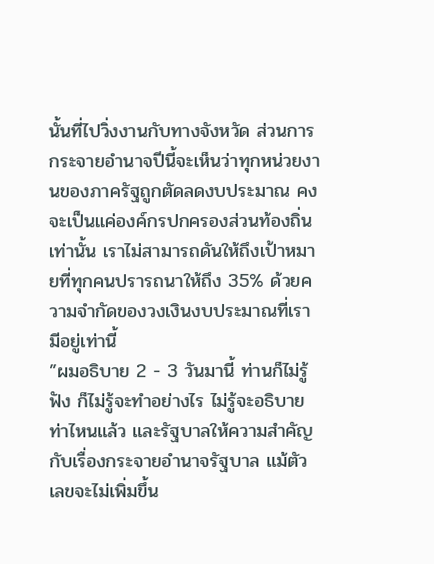นั้นที่ไปวิ่งงานกับทางจังหวัด ส่วนการกระจายอำนาจปีนี้จะเห็นว่าทุกหน่วยงานของภาครัฐถูกตัดลดงบประมาณ คงจะเป็นแค่องค์กรปกครองส่วนท้องถิ่นเท่านั้น เราไม่สามารถดันให้ถึงเป้าหมายที่ทุกคนปรารถนาให้ถึง 35% ด้วยความจำกัดของวงเงินงบประมาณที่เรามีอยู่เท่านี้
”ผมอธิบาย 2 - 3 วันมานี้ ท่านก็ไม่รู้ฟัง ก็ไม่รู้จะทำอย่างไร ไม่รู้จะอธิบายท่าไหนแล้ว และรัฐบาลให้ความสำคัญกับเรื่องกระจายอำนาจรัฐบาล แม้ตัวเลขจะไม่เพิ่มขึ้น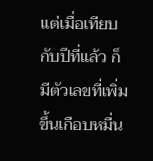แต่เมื่อเทียบกับปีที่แล้ว ก็มีตัวเลขที่เพิ่มขึ้นเกือบหมื่น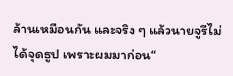ล้านเหมือนกัน และจริง ๆ แล้วนายจูรีไม่ได้จุดธูป เพราะผมมาก่อน“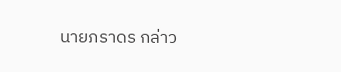นายภราดร กล่าว